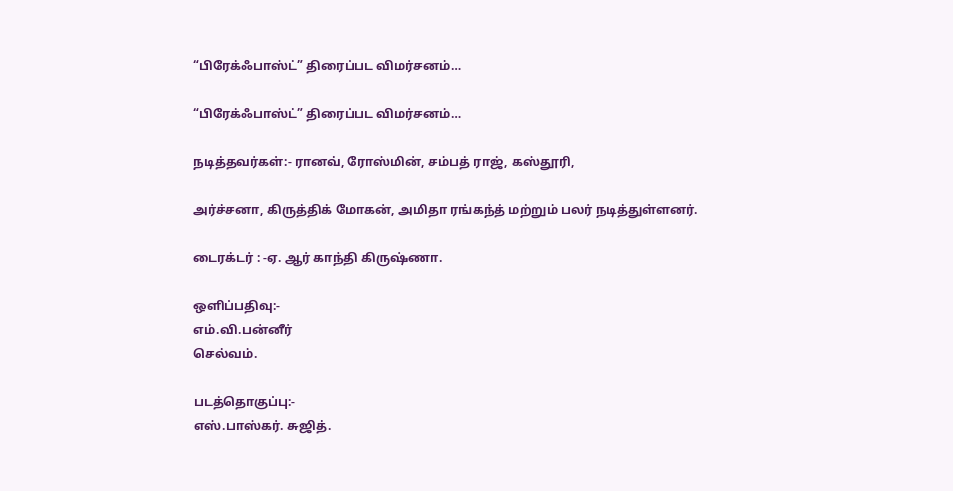“பிரேக்ஃபாஸ்ட்” திரைப்பட விமர்சனம்…

“பிரேக்ஃபாஸ்ட்” திரைப்பட விமர்சனம்…

நடித்தவர்கள்:- ரானவ், ரோஸ்மின், சம்பத் ராஜ், கஸ்தூரி,

அர்ச்சனா, கிருத்திக் மோகன், அமிதா ரங்கந்த் மற்றும் பலர் நடித்துள்ளனர்.

டைரக்டர் : -ஏ. ஆர் காந்தி கிருஷ்ணா.

ஒளிப்பதிவு:-
எம்.வி.பன்னீர்
செல்வம்.

படத்தொகுப்பு:-
எஸ்.பாஸ்கர். சுஜித்.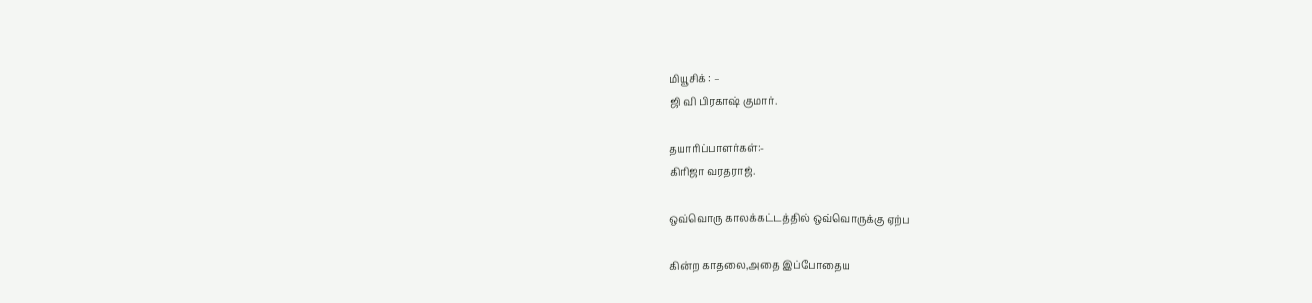மியூசிக் : –
ஜி வி பிரகாஷ் குமார்.

தயாரிப்பாளர்கள்:-
கிரிஜா வரதராஜ்.

ஒவ்வொரு காலக்கட்டத்தில் ஒவ்வொருக்கு ஏற்ப

கின்ற காதலை,அதை இப்போதைய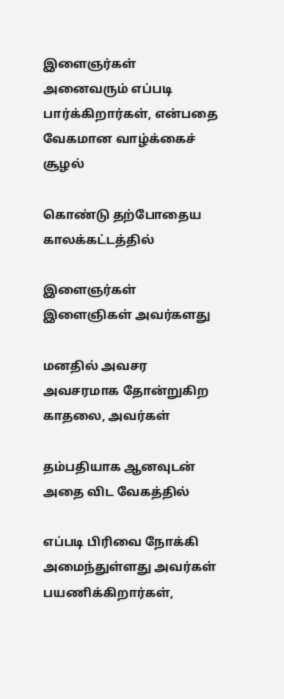இளைஞர்கள் அனைவரும் எப்படி பார்க்கிறார்கள், என்பதை வேகமான வாழ்க்கைச் சூழல்

கொண்டு தற்போதைய காலக்கட்டத்தில்

இளைஞர்கள் இளைஞிகள் அவர்களது

மனதில் அவசர அவசரமாக தோன்றுகிற காதலை, அவர்கள்

தம்பதியாக ஆனவுடன் அதை விட வேகத்தில்

எப்படி பிரிவை நோக்கி அமைந்துள்ளது அவர்கள் பயணிக்கிறார்கள்,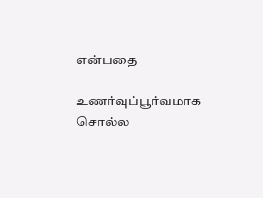என்பதை

உணர்வுப்பூர்வமாக சொல்ல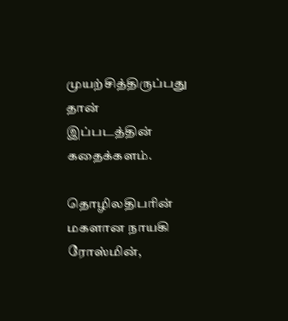முயற்சித்திருப்பது தான் இப்படத்தின் கதைக்களம்.

தொழிலதிபரின் மகளான நாயகி ரோஸ்மின்,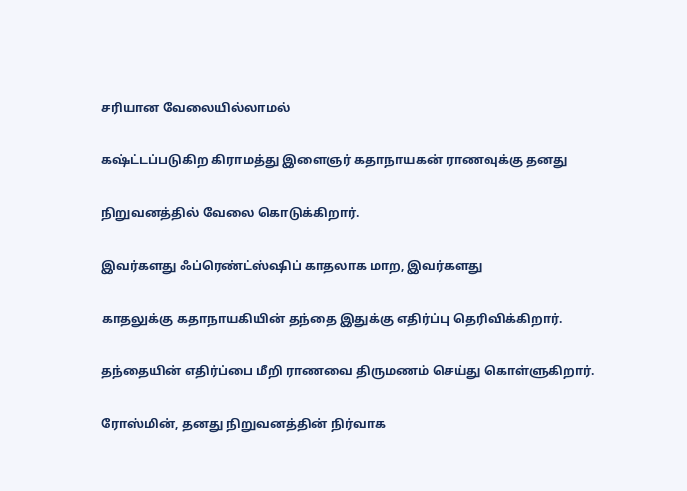சரியான வேலையில்லாமல்

கஷ்ட்டப்படுகிற கிராமத்து இளைஞர் கதாநாயகன் ராணவுக்கு தனது

நிறுவனத்தில் வேலை கொடுக்கிறார்.

இவர்களது ஃப்ரெண்ட்ஸ்ஷிப் காதலாக மாற, இவர்களது

காதலுக்கு கதாநாயகியின் தந்தை இதுக்கு எதிர்ப்பு தெரிவிக்கிறார்.

தந்தையின் எதிர்ப்பை மீறி ராணவை திருமணம் செய்து கொள்ளுகிறார்.

ரோஸ்மின், தனது நிறுவனத்தின் நிர்வாக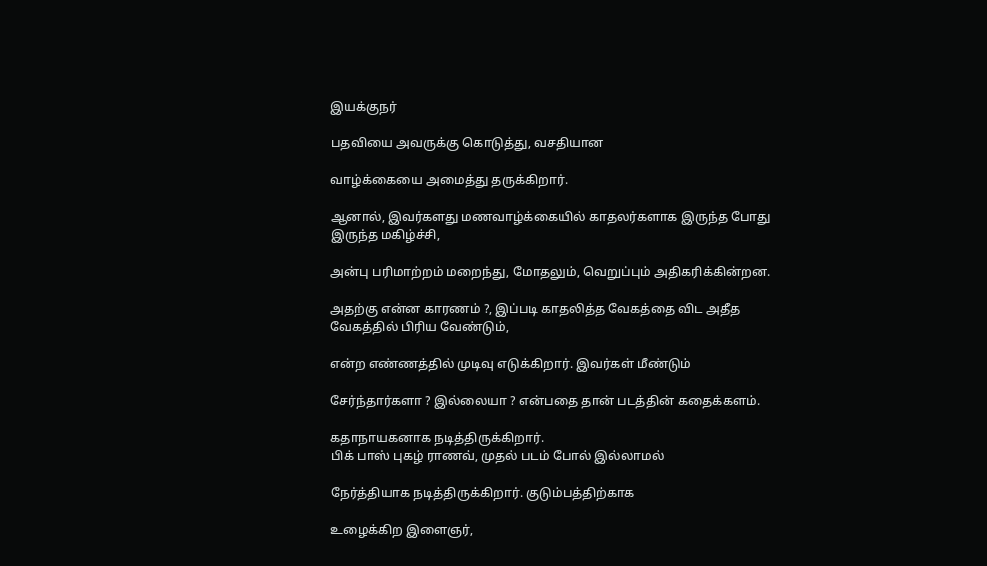இயக்குநர்

பதவியை அவருக்கு கொடுத்து, வசதியான

வாழ்க்கையை அமைத்து தருக்கிறார்.

ஆனால், இவர்களது மணவாழ்க்கையில் காதலர்களாக இருந்த போது இருந்த மகிழ்ச்சி,

அன்பு பரிமாற்றம் மறைந்து, மோதலும், வெறுப்பும் அதிகரிக்கின்றன.

அதற்கு என்ன காரணம் ?, இப்படி காதலித்த வேகத்தை விட அதீத வேகத்தில் பிரிய வேண்டும்,

என்ற எண்ணத்தில் முடிவு எடுக்கிறார். இவர்கள் மீண்டும்

சேர்ந்தார்களா ? இல்லையா ? என்பதை தான் படத்தின் கதைக்களம்.

கதாநாயகனாக நடித்திருக்கிறார்.
பிக் பாஸ் புகழ் ராணவ், முதல் படம் போல் இல்லாமல்

நேர்த்தியாக நடித்திருக்கிறார். குடும்பத்திற்காக

உழைக்கிற இளைஞர்,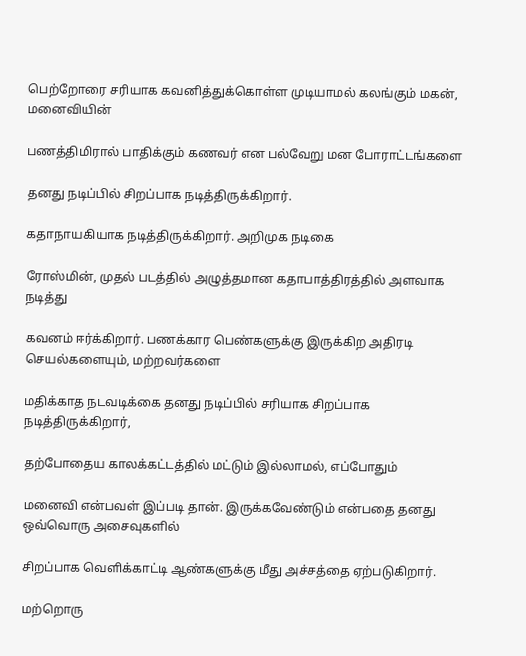பெற்றோரை சரியாக கவனித்துக்கொள்ள முடியாமல் கலங்கும் மகன், மனைவியின்

பணத்திமிரால் பாதிக்கும் கணவர் என பல்வேறு மன போராட்டங்களை

தனது நடிப்பில் சிறப்பாக நடித்திருக்கிறார்.

கதாநாயகியாக நடித்திருக்கிறார். அறிமுக நடிகை

ரோஸ்மின், முதல் படத்தில் அழுத்தமான கதாபாத்திரத்தில் அளவாக நடித்து

கவனம் ஈர்க்கிறார். பணக்கார பெண்களுக்கு இருக்கிற அதிரடி செயல்களையும், மற்றவர்களை

மதிக்காத நடவடிக்கை தனது நடிப்பில் சரியாக சிறப்பாக நடித்திருக்கிறார்,

தற்போதைய காலக்கட்டத்தில் மட்டும் இல்லாமல், எப்போதும்

மனைவி என்பவள் இப்படி தான். இருக்கவேண்டும் என்பதை தனது ஒவ்வொரு அசைவுகளில்

சிறப்பாக வெளிக்காட்டி ஆண்களுக்கு மீது அச்சத்தை ஏற்படுகிறார்.

மற்றொரு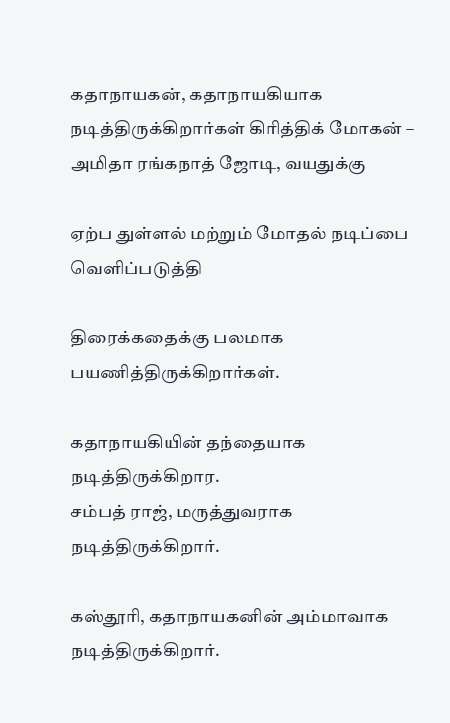கதாநாயகன், கதாநாயகியாக நடித்திருக்கிறார்கள் கிரித்திக் மோகன் – அமிதா ரங்கநாத் ஜோடி, வயதுக்கு

ஏற்ப துள்ளல் மற்றும் மோதல் நடிப்பை வெளிப்படுத்தி

திரைக்கதைக்கு பலமாக பயணித்திருக்கிறார்கள்.

கதாநாயகியின் தந்தையாக நடித்திருக்கிறார.
சம்பத் ராஜ், மருத்துவராக நடித்திருக்கிறார்.

கஸ்தூரி, கதாநாயகனின் அம்மாவாக நடித்திருக்கிறார்.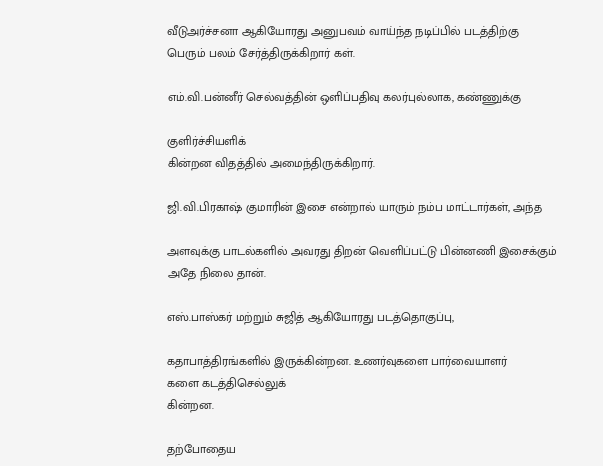வீடுஅர்ச்சனா ஆகியோரது அனுபவம் வாய்ந்த நடிப்பில் படத்திற்கு பெரும் பலம் சேர்த்திருக்கிறார் கள்.

எம்.வி.பன்னீர் செல்வத்தின் ஒளிப்பதிவு கலர்புல்லாக, கண்ணுக்கு

குளிர்ச்சியளிக்
கின்றன விதத்தில் அமைந்திருக்கிறார்.

ஜி.வி.பிரகாஷ் குமாரின் இசை என்றால் யாரும் நம்ப மாட்டார்கள், அந்த

அளவுக்கு பாடல்களில் அவரது திறன் வெளிப்பட்டு பின்னணி இசைக்கும் அதே நிலை தான்.

எஸ்.பாஸ்கர் மற்றும் சுஜித் ஆகியோரது படத்தொகுப்பு,

கதாபாத்திரங்களில் இருக்கின்றன. உணர்வுகளை பார்வையாளர்
களை கடத்திசெல்லுக்
கின்றன.

தற்போதைய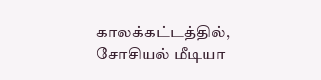காலக்கட்டத்தில், சோசியல் மீடியா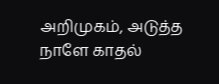அறிமுகம், அடுத்த நாளே காதல்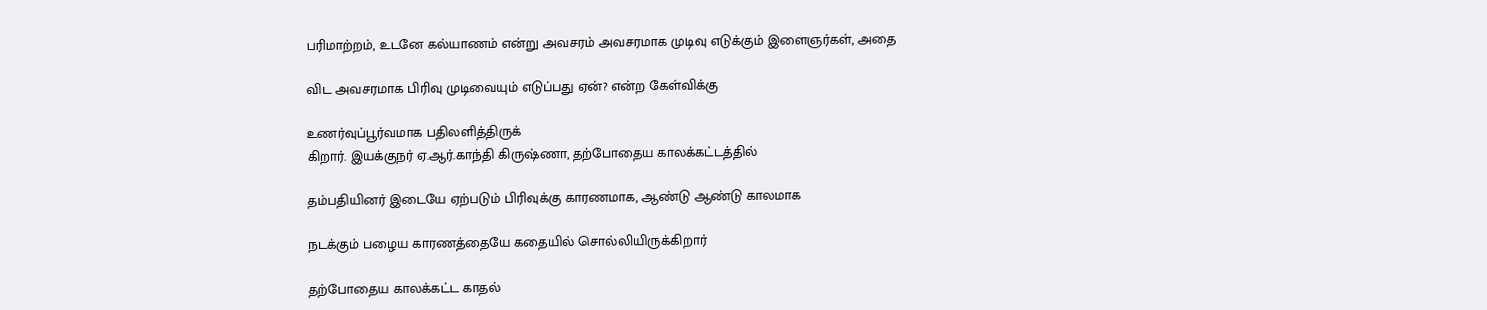பரிமாற்றம், உடனே கல்யாணம் என்று அவசரம் அவசரமாக முடிவு எடுக்கும் இளைஞர்கள், அதை

விட அவசரமாக பிரிவு முடிவையும் எடுப்பது ஏன்? என்ற கேள்விக்கு

உணர்வுப்பூர்வமாக பதிலளித்திருக்
கிறார். இயக்குநர் ஏ.ஆர்.காந்தி கிருஷ்ணா, தற்போதைய காலக்கட்டத்தில்

தம்பதியினர் இடையே ஏற்படும் பிரிவுக்கு காரணமாக, ஆண்டு ஆண்டு காலமாக

நடக்கும் பழைய காரணத்தையே கதையில் சொல்லியிருக்கிறார்

தற்போதைய காலக்கட்ட காதல்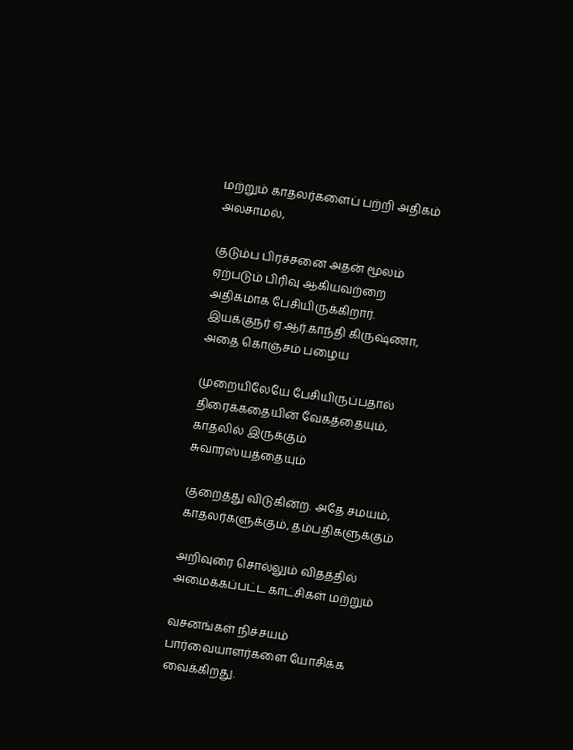மற்றும் காதலர்களைப் பற்றி அதிகம் அலசாமல்,

குடும்ப பிரச்சனை அதன் மூலம் ஏற்படும் பிரிவு ஆகியவற்றை அதிகமாக பேசியிருக்கிறார். இயக்குநர் ஏ.ஆர்.காந்தி கிருஷ்ணா, அதை கொஞ்சம் பழைய

முறையிலேயே பேசியிருப்பதால் திரைக்கதையின் வேகத்தையும், காதலில் இருக்கும் சுவாரஸ்யத்தையும்

குறைத்து விடுகின்ற. அதே சமயம், காதலர்களுக்கும், தம்பதிகளுக்கும்

அறிவுரை சொல்லும் விதத்தில் அமைக்கப்பட்ட காட்சிகள் மற்றும்

வசனங்கள் நிச்சயம் பார்வையாளர்களை யோசிக்க வைக்கிறது.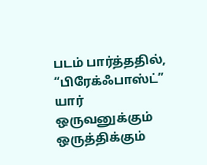படம் பார்த்ததில், “பிரேக்ஃபாஸ்ட்” யார் ஒருவனுக்கும் ஒருத்திக்கும்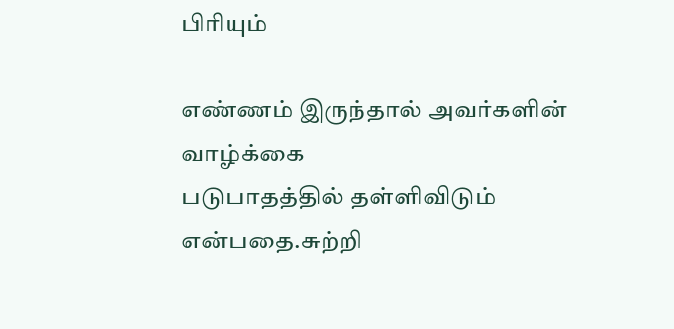பிரியும்

எண்ணம் இருந்தால் அவர்களின் வாழ்க்கை
படுபாதத்தில் தள்ளிவிடும் என்பதை.சுற்றி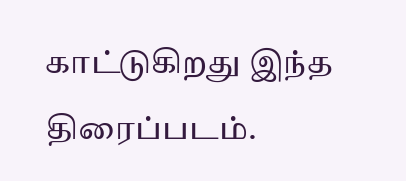காட்டுகிறது இந்த திரைப்படம்.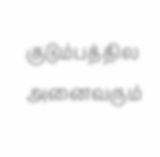குடும்பத்தில அனைவரும்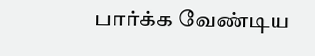பார்க்க வேண்டிய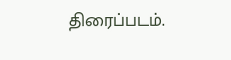திரைப்படம்.